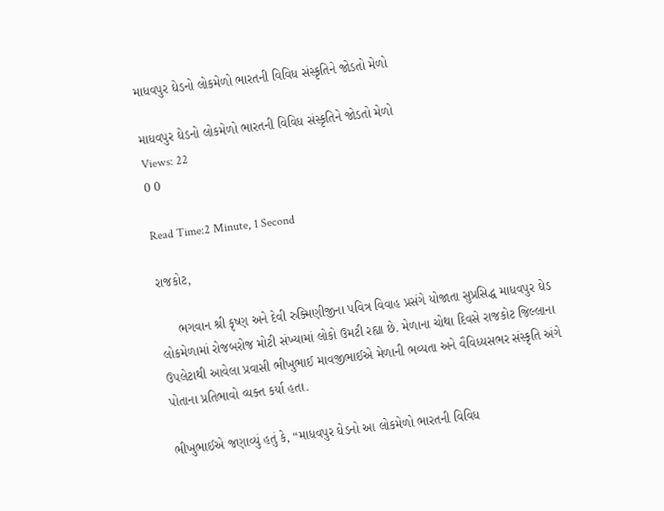માધવપુર ઘેડનો લોકમેળો ભારતની વિવિધ સંસ્કૃતિને જોડતો મેળો

માધવપુર ઘેડનો લોકમેળો ભારતની વિવિધ સંસ્કૃતિને જોડતો મેળો
Views: 22
0 0

Read Time:2 Minute, 1 Second

રાજકોટ,

     ભગવાન શ્રી કૃષ્ણ અને દેવી રુક્મિણીજીના પવિત્ર વિવાહ પ્રસંગે યોજાતા સુપ્રસિદ્ધ માધવપુર ઘેડ લોકમેળામાં રોજબરોજ મોટી સંખ્યામાં લોકો ઉમટી રહ્યા છે. મેળાના ચોથા દિવસે રાજકોટ જિલ્લાના ઉપલેટાથી આવેલા પ્રવાસી ભીખુભાઈ માવજીભાઈએ મેળાની ભવ્યતા અને વૈવિધ્યસભર સંસ્કૃતિ અંગે પોતાના પ્રતિભાવો વ્યક્ત કર્યા હતા.

ભીખુભાઈએ જણાવ્યું હતું કે, “માધવપુર ઘેડનો આ લોકમેળો ભારતની વિવિધ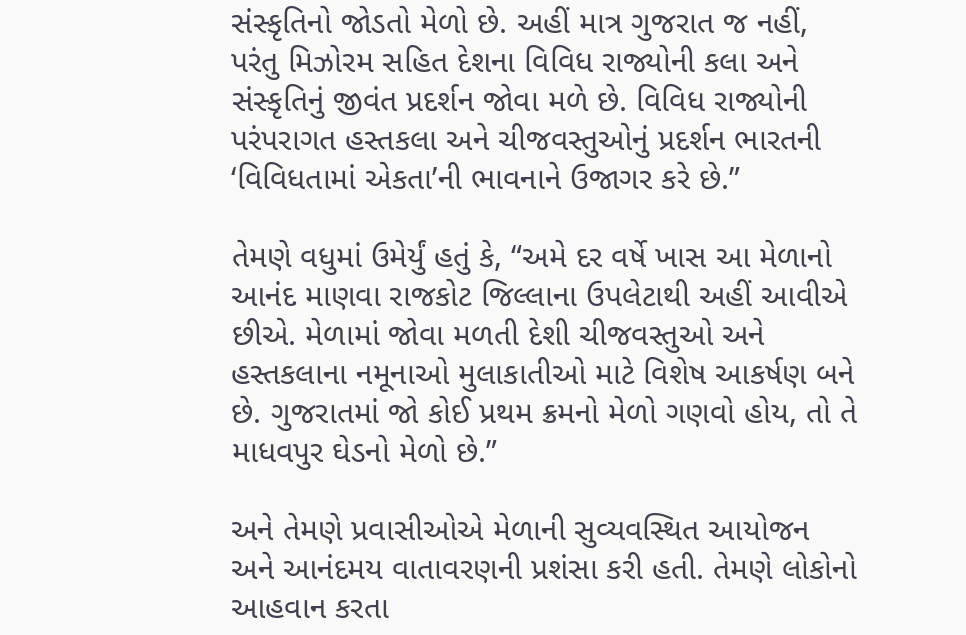સંસ્કૃતિનો જોડતો મેળો છે. અહીં માત્ર ગુજરાત જ નહીં, પરંતુ મિઝોરમ સહિત દેશના વિવિધ રાજ્યોની કલા અને સંસ્કૃતિનું જીવંત પ્રદર્શન જોવા મળે છે. વિવિધ રાજ્યોની પરંપરાગત હસ્તકલા અને ચીજવસ્તુઓનું પ્રદર્શન ભારતની ‘વિવિધતામાં એકતા’ની ભાવનાને ઉજાગર કરે છે.”

તેમણે વધુમાં ઉમેર્યું હતું કે, “અમે દર વર્ષે ખાસ આ મેળાનો આનંદ માણવા રાજકોટ જિલ્લાના ઉપલેટાથી અહીં આવીએ છીએ. મેળામાં જોવા મળતી દેશી ચીજવસ્તુઓ અને હસ્તકલાના નમૂનાઓ મુલાકાતીઓ માટે વિશેષ આકર્ષણ બને છે. ગુજરાતમાં જો કોઈ પ્રથમ ક્રમનો મેળો ગણવો હોય, તો તે માધવપુર ઘેડનો મેળો છે.”

અને તેમણે પ્રવાસીઓએ મેળાની સુવ્યવસ્થિત આયોજન અને આનંદમય વાતાવરણની પ્રશંસા કરી હતી. તેમણે લોકોનો આહવાન કરતા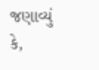જણાવ્યું કે,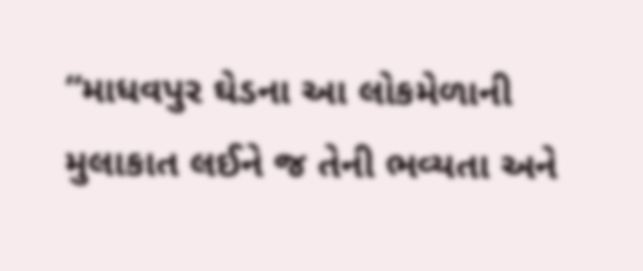“માધવપુર ઘેડના આ લોકમેળાની મુલાકાત લઈને જ તેની ભવ્યતા અને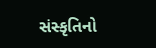સંસ્કૃતિનો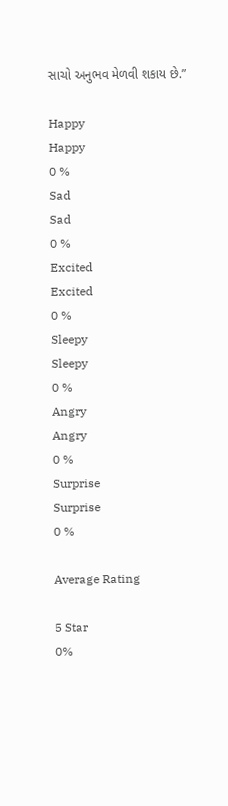સાચો અનુભવ મેળવી શકાય છે.”

Happy
Happy
0 %
Sad
Sad
0 %
Excited
Excited
0 %
Sleepy
Sleepy
0 %
Angry
Angry
0 %
Surprise
Surprise
0 %

Average Rating

5 Star
0%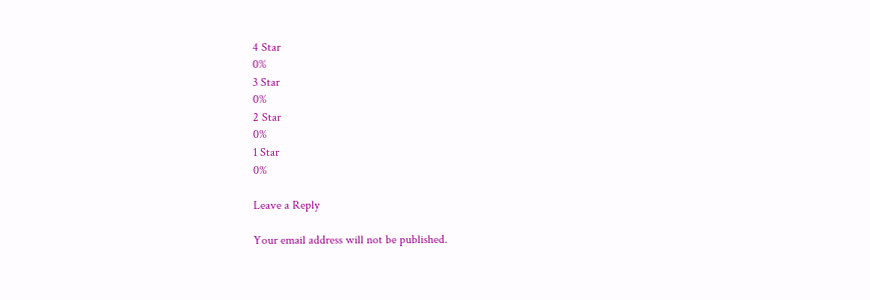4 Star
0%
3 Star
0%
2 Star
0%
1 Star
0%

Leave a Reply

Your email address will not be published.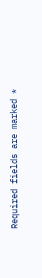Required fields are marked *